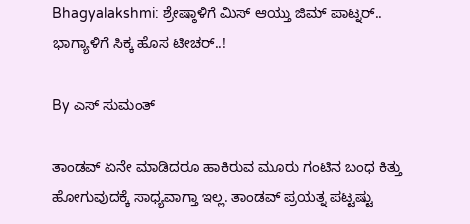Bhagyalakshmi: ಶ್ರೇಷ್ಠಾಳಿಗೆ ಮಿಸ್ ಆಯ್ತು ಜಿಮ್ ಪಾಟ್ನರ್.. ಭಾಗ್ಯಾಳಿಗೆ ಸಿಕ್ಕ ಹೊಸ ಟೀಚರ್..!

By ಎಸ್ ಸುಮಂತ್

ತಾಂಡವ್ ಏನೇ ಮಾಡಿದರೂ ಹಾಕಿರುವ ಮೂರು ಗಂಟಿನ ಬಂಧ ಕಿತ್ತು ಹೋಗುವುದಕ್ಕೆ ಸಾಧ್ಯವಾಗ್ತಾ ಇಲ್ಲ. ತಾಂಡವ್ ಪ್ರಯತ್ನ ಪಟ್ಟಷ್ಟು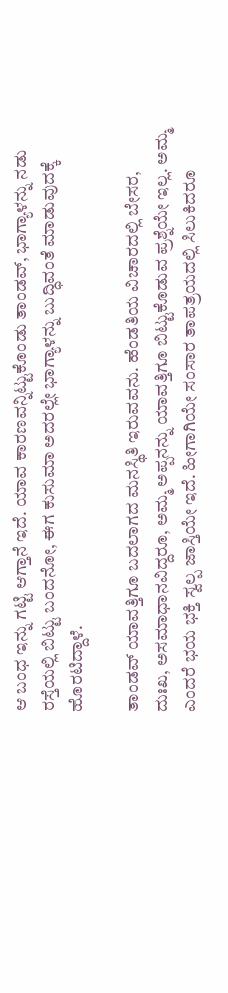ಆ ಬಂಧ ಇನ್ನು ಗಟ್ಟಿ ಆಗ್ತಾನೆ ಇದೆ. ಯಾವ ಕಾರಣವನ್ನಿಟ್ಟುಕೊಂಡು ತಾಂಡವ್, ಭಾಗ್ಯಾಳನ್ನು ನಡು ರಸ್ತೆಯಲ್ಲಿ ಬಿಟ್ಟು ಬಂದನೋ, ಈಗ ಕುಸುಮಾ ಅದರಲ್ಲೇ ಭಾಗ್ಯಾಳನ್ನು ಬುದ್ಧಿವಂತೆ ಮಾಡುವುದಕ್ಕೆ ಹೊರಟಿದ್ದಾಳೆ.

ತಾಂಡವ್ ಯಾವತ್ತಿಗೂ ಬದಲಾಗದ ಮನಸ್ಥಿತಿ ಇರುವವನು. ಹೆಂಡತಿಯ ವಿಚಾರದಲ್ಲಿ ಬೇಸರ, ದುಃಖ, ಅಸಮಾಧಾನವಿದ್ದರೂ, ಅಮ್ಮ ಅಪ್ಪನನ್ನು ಯಾವತ್ತಿಗೂ ಬಿಟ್ಟುಕೊಡುವ ಪ್ರಶ್ನೆಯೇ ಇಲ್ಲ. ಅಮ್ಮ ಎಂದರೆ ಭಯ ಭಕ್ತಿ ಸ್ವಲ್ಪ ಜಾಸ್ತಿಯೇ ಇದೆ. ಹೀಗಾಗಿಯೇ ಸಂಸಾರ ತಾಪತ್ರಯದಲ್ಲಿ ಸಿಲುಕಿದರೂ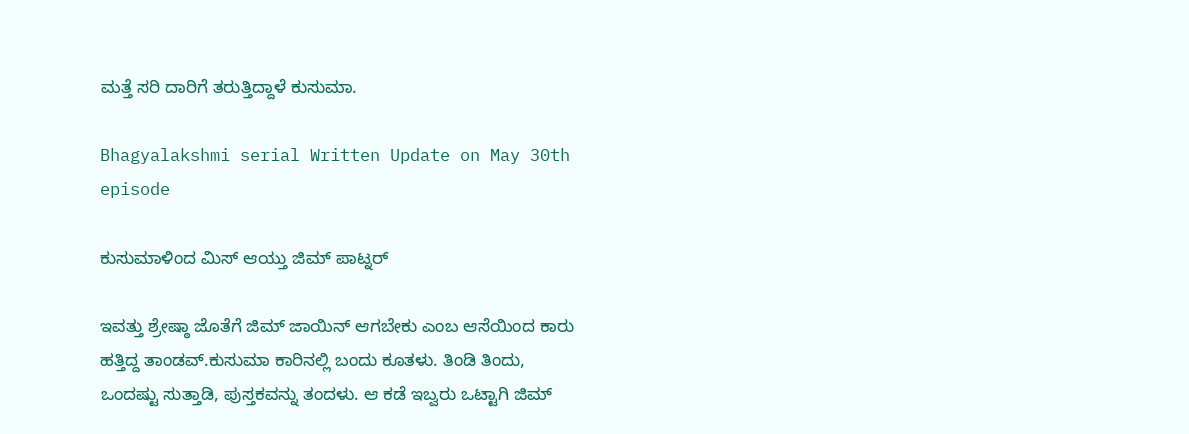ಮತ್ತೆ ಸರಿ ದಾರಿಗೆ ತರುತ್ತಿದ್ದಾಳೆ ಕುಸುಮಾ.

Bhagyalakshmi serial Written Update on May 30th episode

ಕುಸುಮಾಳಿಂದ ಮಿಸ್ ಆಯ್ತು ಜಿಮ್ ಪಾಟ್ನರ್

ಇವತ್ತು ಶ್ರೇಷ್ಠಾ ಜೊತೆಗೆ ಜಿಮ್ ಜಾಯಿನ್ ಆಗಬೇಕು ಎಂಬ ಆಸೆಯಿಂದ ಕಾರು ಹತ್ತಿದ್ದ ತಾಂಡವ್.ಕುಸುಮಾ‌ ಕಾರಿನಲ್ಲಿ ಬಂದು ಕೂತಳು. ತಿಂಡಿ ತಿಂದು, ಒಂದಷ್ಟು ಸುತ್ತಾಡಿ, ಪುಸ್ತಕವನ್ನು ತಂದಳು. ಆ ಕಡೆ ಇಬ್ವರು ಒಟ್ಟಾಗಿ ಜಿಮ್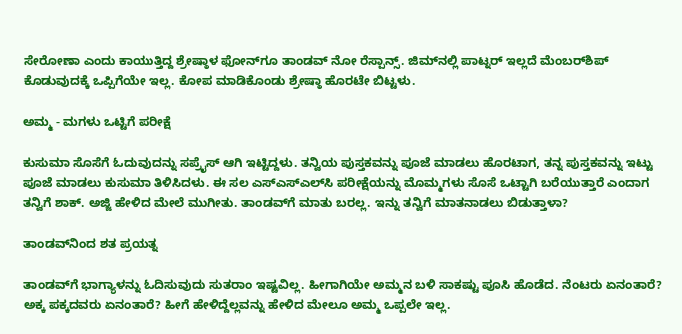ಸೇರೋಣಾ ಎಂದು ಕಾಯುತ್ತಿದ್ದ ಶ್ರೇಷ್ಠಾಳ ಫೋನ್‌ಗೂ ತಾಂಡವ್ ನೋ ರೆಸ್ಪಾನ್ಸ್. ಜಿಮ್‌ನಲ್ಲಿ ಪಾಟ್ನರ್ ಇಲ್ಲದೆ ಮೆಂಬರ್‌ಶಿಪ್ ಕೊಡುವುದಕ್ಕೆ ಒಪ್ಪಿಗೆಯೇ ಇಲ್ಲ. ಕೋಪ ಮಾಡಿಕೊಂಡು ಶ್ರೇಷ್ಠಾ ಹೊರಟೇ ಬಿಟ್ಟಳು.

ಅಮ್ಮ - ಮಗಳು ಒಟ್ಟಿಗೆ ಪರೀಕ್ಷೆ

ಕುಸುಮಾ ಸೊಸೆಗೆ ಓದುವುದನ್ನು ಸಪ್ರೈಸ್ ಆಗಿ ಇಟ್ಟಿದ್ದಳು. ತನ್ವಿಯ ಪುಸ್ತಕವನ್ನು ಪೂಜೆ ಮಾಡಲು ಹೊರಟಾಗ, ತನ್ನ ಪುಸ್ತಕವನ್ನು ಇಟ್ಟು ಪೂಜೆ ಮಾಡಲು ಕುಸುಮಾ ತಿಳಿಸಿದಳು. ಈ ಸಲ ಎಸ್ಎಸ್ಎಲ್‌ಸಿ ಪರೀಕ್ಷೆಯನ್ನು ಮೊಮ್ಮಗಳು ಸೊಸೆ ಒಟ್ಟಾಗಿ ಬರೆಯುತ್ತಾರೆ ಎಂದಾಗ ತನ್ವಿಗೆ ಶಾಕ್. ಅಜ್ಜಿ ಹೇಳಿದ ಮೇಲೆ ಮುಗೀತು. ತಾಂಡವ್‌ಗೆ ಮಾತು ಬರಲ್ಲ. ಇನ್ನು ತನ್ವಿಗೆ ಮಾತನಾಡಲು ಬಿಡುತ್ತಾಳಾ?

ತಾಂಡವ್‌ನಿಂದ ಶತ ಪ್ರಯತ್ನ

ತಾಂಡವ್‌ಗೆ ಭಾಗ್ಯಾಳನ್ನು ಓದಿಸುವುದು ಸುತರಾಂ ಇಷ್ಟವಿಲ್ಲ. ಹೀಗಾಗಿಯೇ ಅಮ್ಮನ ಬಳಿ ಸಾಕಷ್ಟು ಪೂಸಿ ಹೊಡೆದ. ನೆಂಟರು ಏನಂತಾರೆ? ಅಕ್ಕ ಪಕ್ಕದವರು ಏನಂತಾರೆ? ಹೀಗೆ ಹೇಳಿದ್ದೆಲ್ಲವನ್ನು ಹೇಳಿದ ಮೇಲೂ ಅಮ್ಮ ಒಪ್ಪಲೇ ಇಲ್ಲ.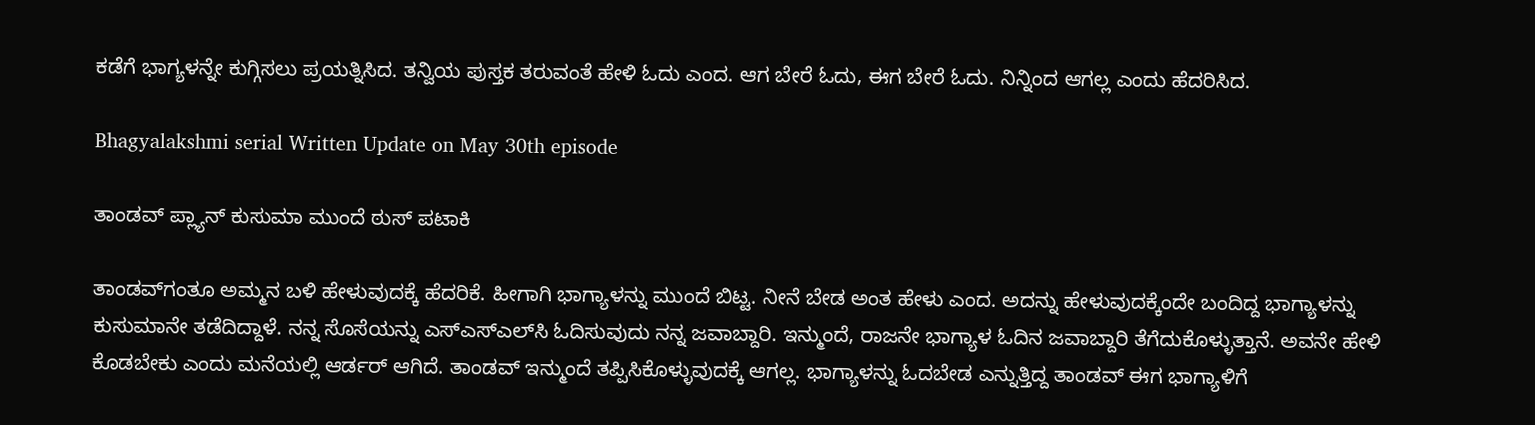ಕಡೆಗೆ ಭಾಗ್ಯಳನ್ನೇ ಕುಗ್ಗಿಸಲು ಪ್ರಯತ್ನಿಸಿದ. ತನ್ವಿಯ ಪುಸ್ತಕ ತರುವಂತೆ ಹೇಳಿ ಓದು ಎಂದ. ಆಗ ಬೇರೆ ಓದು, ಈಗ ಬೇರೆ ಓದು. ನಿನ್ನಿಂದ ಆಗಲ್ಲ ಎಂದು ಹೆದರಿಸಿದ.

Bhagyalakshmi serial Written Update on May 30th episode

ತಾಂಡವ್ ಪ್ಲ್ಯಾನ್ ಕುಸುಮಾ ಮುಂದೆ ಠುಸ್ ಪಟಾಕಿ

ತಾಂಡವ್‌ಗಂತೂ ಅಮ್ಮನ ಬಳಿ ಹೇಳುವುದಕ್ಕೆ ಹೆದರಿಕೆ. ಹೀಗಾಗಿ ಭಾಗ್ಯಾಳನ್ನು ಮುಂದೆ ಬಿಟ್ಟ. ನೀನೆ ಬೇಡ ಅಂತ ಹೇಳು ಎಂದ. ಅದನ್ನು ಹೇಳುವುದಕ್ಕೆಂದೇ ಬಂದಿದ್ದ ಭಾಗ್ಯಾಳನ್ನು ಕುಸುಮಾನೇ ತಡೆದಿದ್ದಾಳೆ. ನನ್ನ ಸೊಸೆಯನ್ನು ಎಸ್ಎಸ್ಎಲ್‌ಸಿ ಓದಿಸುವುದು ನನ್ನ ಜವಾಬ್ದಾರಿ. ಇನ್ಮುಂದೆ, ರಾಜನೇ ಭಾಗ್ಯಾಳ ಓದಿನ ಜವಾಬ್ದಾರಿ ತೆಗೆದುಕೊಳ್ಳುತ್ತಾನೆ. ಅವನೇ ಹೇಳಿ ಕೊಡಬೇಕು ಎಂದು ಮನೆಯಲ್ಲಿ ಆರ್ಡರ್ ಆಗಿದೆ. ತಾಂಡವ್ ಇನ್ಮುಂದೆ ತಪ್ಪಿಸಿಕೊಳ್ಳುವುದಕ್ಕೆ ಆಗಲ್ಲ. ಭಾಗ್ಯಾಳನ್ನು ಓದಬೇಡ ಎನ್ನುತ್ತಿದ್ದ ತಾಂಡವ್ ಈಗ ಭಾಗ್ಯಾಳಿಗೆ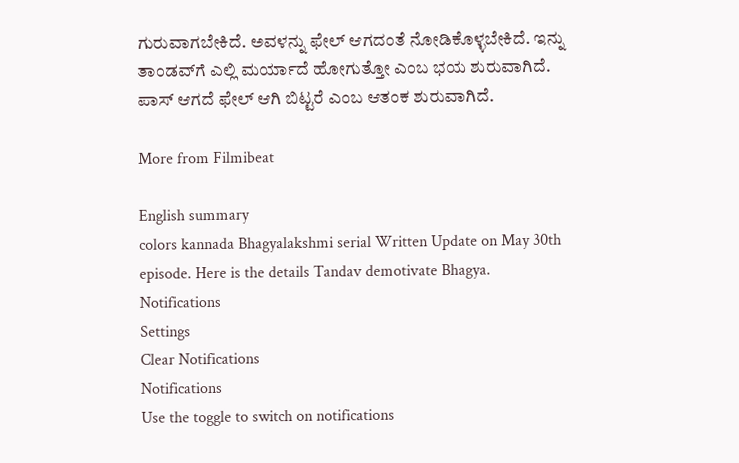ಗುರುವಾಗಬೇಕಿದೆ. ಅವಳನ್ನು ಫೇಲ್ ಆಗದಂತೆ ನೋಡಿಕೊಳ್ಳಬೇಕಿದೆ. ಇನ್ನು ತಾಂಡವ್‌ಗೆ ಎಲ್ಲಿ ಮರ್ಯಾದೆ ಹೋಗುತ್ತೋ ಎಂಬ ಭಯ ಶುರುವಾಗಿದೆ. ಪಾಸ್ ಆಗದೆ ಫೇಲ್ ಆಗಿ ಬಿಟ್ಟರೆ ಎಂಬ ಆತಂಕ ಶುರುವಾಗಿದೆ.

More from Filmibeat

English summary
colors kannada Bhagyalakshmi serial Written Update on May 30th episode. Here is the details Tandav demotivate Bhagya.
Notifications
Settings
Clear Notifications
Notifications
Use the toggle to switch on notifications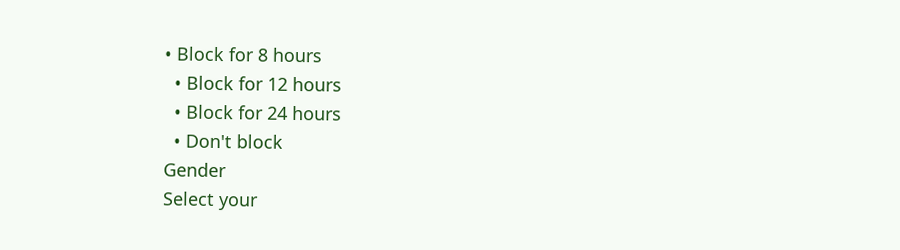• Block for 8 hours
  • Block for 12 hours
  • Block for 24 hours
  • Don't block
Gender
Select your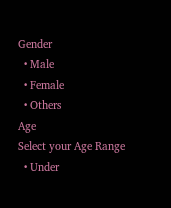Gender
  • Male
  • Female
  • Others
Age
Select your Age Range
  • Under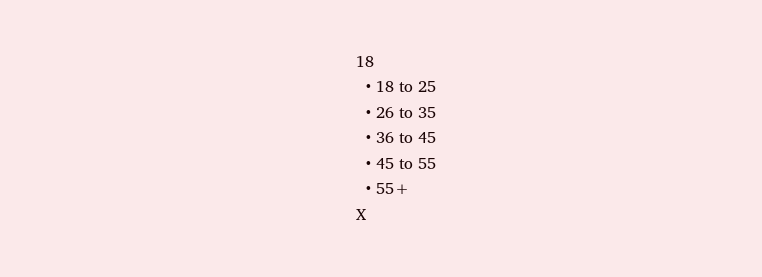18
  • 18 to 25
  • 26 to 35
  • 36 to 45
  • 45 to 55
  • 55+
X